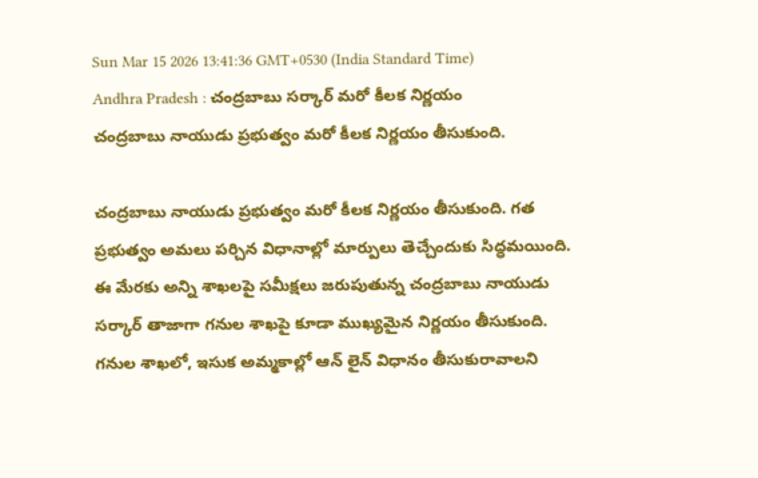Sun Mar 15 2026 13:41:36 GMT+0530 (India Standard Time)
Andhra Pradesh : చంద్రబాబు సర్కార్ మరో కీలక నిర్ణయం
చంద్రబాబు నాయుడు ప్రభుత్వం మరో కీలక నిర్ణయం తీసుకుంది.

చంద్రబాబు నాయుడు ప్రభుత్వం మరో కీలక నిర్ణయం తీసుకుంది. గత ప్రభుత్వం అమలు పర్చిన విధానాల్లో మార్పులు తెచ్చేందుకు సిద్ధమయింది. ఈ మేరకు అన్ని శాఖలపై సమీక్షలు జరుపుతున్న చంద్రబాబు నాయుడు సర్కార్ తాజాగా గనుల శాఖపై కూడా ముఖ్యమైన నిర్ణయం తీసుకుంది. గనుల శాఖలో, ఇసుక అమ్మకాల్లో ఆన్ లైన్ విధానం తీసుకురావాలని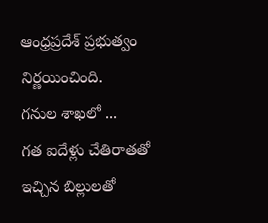ఆంధ్రప్రదేశ్ ప్రభుత్వం నిర్ణయించింది.
గనుల శాఖలో ...
గత ఐదేళ్లు చేతిరాతతో ఇచ్చిన బిల్లులతో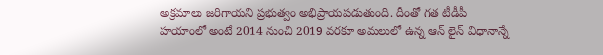అక్రమాలు జరిగాయని ప్రభుత్వం అభిప్రాయపడుతుంది. దీంతో గత టీడీపీ హయాంలో అంటే 2014 నుంచి 2019 వరకూ అమలులో ఉన్న ఆన్ లైన్ విధానాన్నే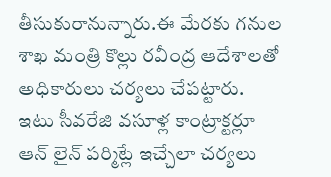తీసుకురానున్నారు.ఈ మేరకు గనుల శాఖ మంత్రి కొల్లు రవీంద్ర ఆదేశాలతో అధికారులు చర్యలు చేపట్టారు. ఇటు సీవరేజి వసూళ్ల కాంట్రాక్టర్లూ ఆన్ లైన్ పర్మిట్లే ఇచ్చేలా చర్యలు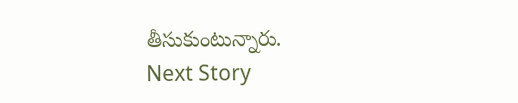తీసుకుంటున్నారు.
Next Story